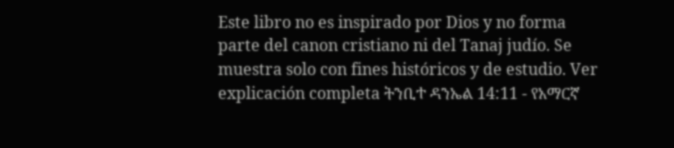Este libro no es inspirado por Dios y no forma parte del canon cristiano ni del Tanaj judío. Se muestra solo con fines históricos y de estudio. Ver explicación completa ትንቢተ ዳንኤል 14:11 - የአማርኛ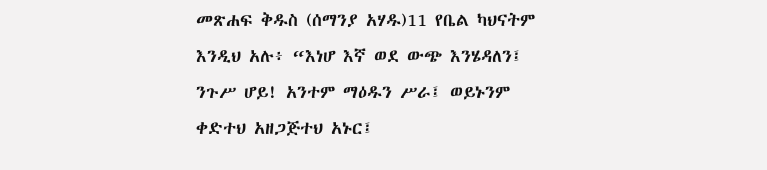መጽሐፍ ቅዱስ (ሰማንያ አሃዱ)11 የቤል ካህናትም እንዲህ አሉ፥ “እነሆ እኛ ወደ ውጭ እንሄዳለን፤ ንጉሥ ሆይ! አንተም ማዕዱን ሥራ፤ ወይኑንም ቀድተህ አዘጋጅተህ አኑር፤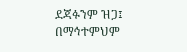ደጃፉንም ዝጋ፤ በማኅተምህም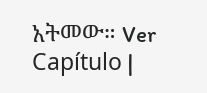አትመው። Ver Capítulo |